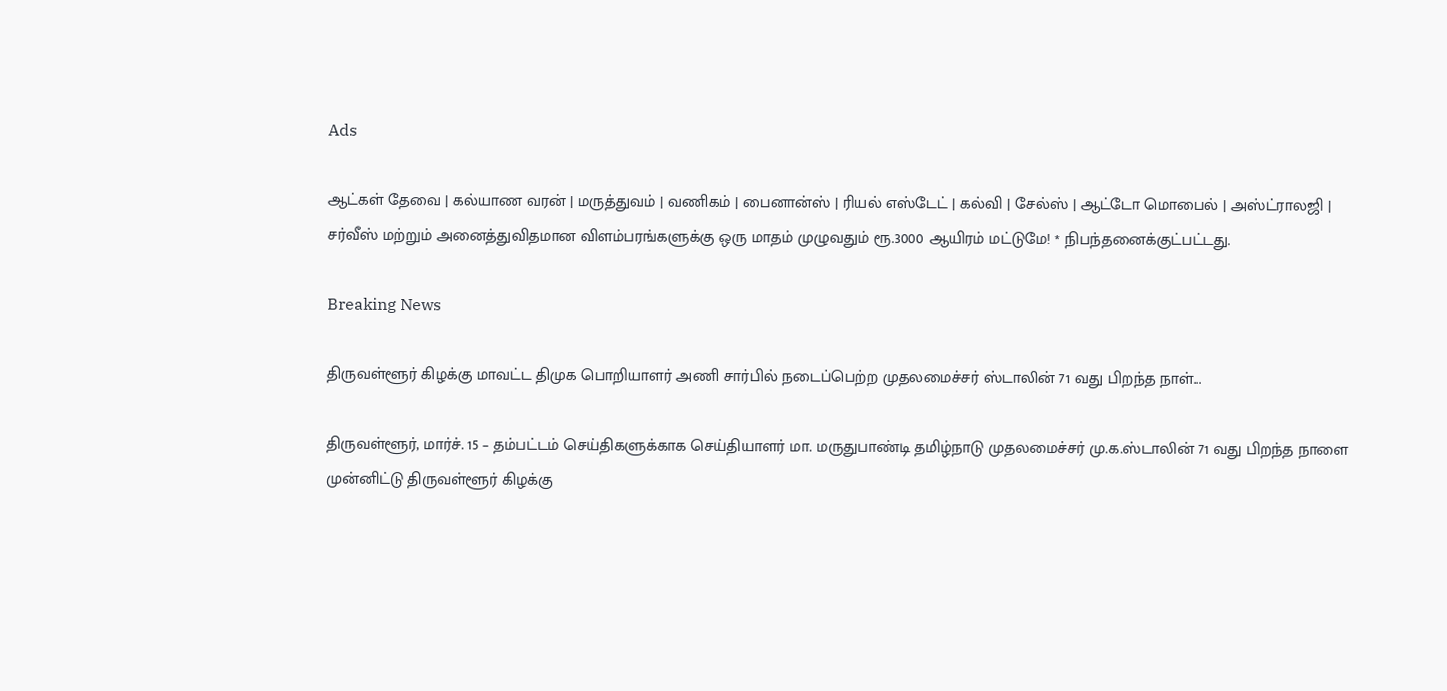Ads

ஆட்கள் தேவை | கல்யாண வரன் | மருத்துவம் | வணிகம் | பைனான்ஸ் | ரியல் எஸ்டேட் | கல்வி | சேல்ஸ் | ஆட்டோ மொபைல் | அஸ்ட்ராலஜி | சர்வீஸ் மற்றும் அனைத்துவிதமான விளம்பரங்களுக்கு ஒரு மாதம் முழுவதும் ரூ.3000 ஆயிரம் மட்டுமே! * நிபந்தனைக்குட்பட்டது.

Breaking News

திருவள்ளூர் கிழக்கு மாவட்ட திமுக பொறியாளர் அணி சார்பில் நடைப்பெற்ற முதலமைச்சர் ஸ்டாலின் 71 வது பிறந்த நாள்...

திருவள்ளூர், மார்ச். 15 – தம்பட்டம் செய்திகளுக்காக செய்தியாளர் மா. மருதுபாண்டி தமிழ்நாடு முதலமைச்சர் மு.க.ஸ்டாலின் 71 வது பிறந்த நாளை முன்னிட்டு திருவள்ளூர் கிழக்கு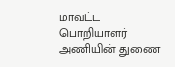மாவட்ட பொறியாளர் அணியின் துணை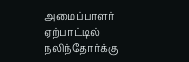அமைப்பாளர் ஏற்பாட்டில் நலிந்தோர்க்கு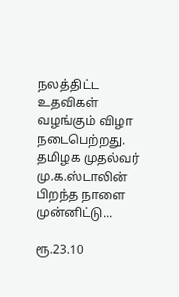நலத்திட்ட உதவிகள் வழங்கும் விழா நடைபெற்றது. தமிழக முதல்வர் மு.க.ஸ்டாலின் பிறந்த நாளை முன்னிட்டு...

ரூ.23.10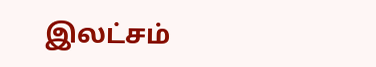இலட்சம்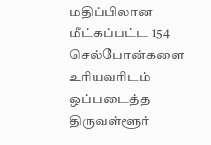மதிப்பிலான மீட்கப்பட்ட 154 செல்போன்களை உரியவரிடம் ஒப்படைத்த திருவள்ளூர்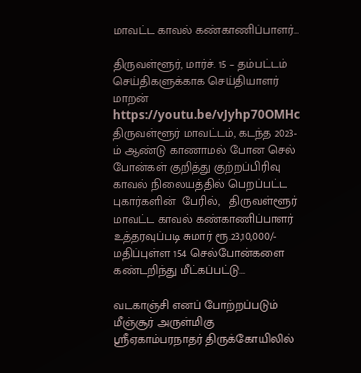மாவட்ட காவல் கண்காணிப்பாளர்…

திருவள்ளூர், மார்ச். 15 – தம்பட்டம் செய்திகளுக்காக செய்தியாளர் மாறன் https://youtu.be/vJyhp70OMHc திருவள்ளூர் மாவட்டம், கடந்த 2023-ம் ஆண்டு காணாமல் போன செல் போன்கள் குறித்து குற்றப்பிரிவு காவல் நிலையத்தில் பெறப்பட்ட  புகார்களின்  பேரில்,   திருவள்ளூர் மாவட்ட காவல் கண்காணிப்பாளர் உத்தரவுப்படி சுமார் ரூ.23,10,000/- மதிப்புள்ள 154 செல்போன்களை கண்டறிந்து மீட்கப்பட்டு...

வடகாஞ்சி எனப் போற்றப்படும் மீஞ்சூர் அருள்மிகு ஸ்ரீஏகாம்பரநாதர் திருக்கோயிலில்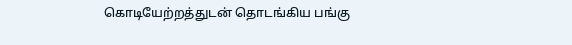கொடியேற்றத்துடன் தொடங்கிய பங்கு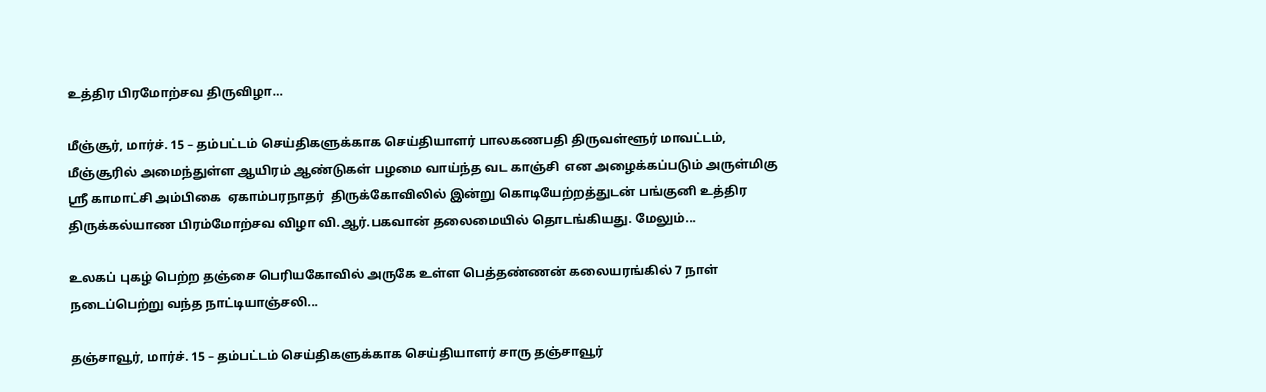உத்திர பிரமோற்சவ திருவிழா…

மீஞ்சூர், மார்ச். 15 – தம்பட்டம் செய்திகளுக்காக செய்தியாளர் பாலகணபதி திருவள்ளூர் மாவட்டம், மீஞ்சூரில் அமைந்துள்ள ஆயிரம் ஆண்டுகள் பழமை வாய்ந்த வட காஞ்சி  என அழைக்கப்படும் அருள்மிகு ஸ்ரீ காமாட்சி அம்பிகை  ஏகாம்பரநாதர்  திருக்கோவிலில் இன்று கொடியேற்றத்துடன் பங்குனி உத்திர திருக்கல்யாண பிரம்மோற்சவ விழா வி.ஆர்.பகவான் தலைமையில் தொடங்கியது. மேலும்...

உலகப் புகழ் பெற்ற தஞ்சை பெரியகோவில் அருகே உள்ள பெத்தண்ணன் கலையரங்கில் 7 நாள் நடைப்பெற்று வந்த நாட்டியாஞ்சலி...

தஞ்சாவூர், மார்ச். 15 – தம்பட்டம் செய்திகளுக்காக செய்தியாளர் சாரு தஞ்சாவூர்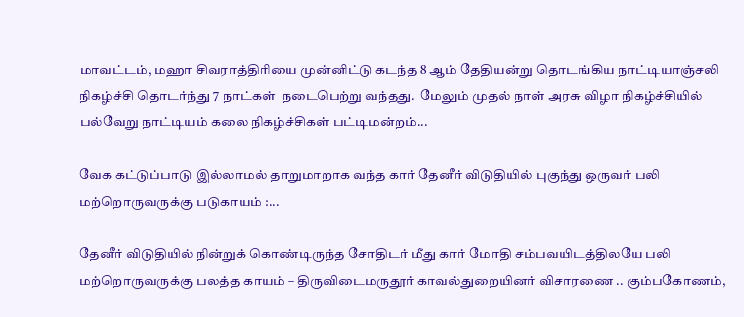மாவட்டம், மஹா சிவராத்திரியை முன்னிட்டு கடந்த 8 ஆம் தேதியன்று தொடங்கிய நாட்டியாஞ்சலி நிகழ்ச்சி தொடர்ந்து 7 நாட்கள்  நடைபெற்று வந்தது.  மேலும் முதல் நாள் அரசு விழா நிகழ்ச்சியில் பல்வேறு நாட்டியம் கலை நிகழ்ச்சிகள் பட்டிமன்றம்...

வேக கட்டுப்பாடு இல்லாமல் தாறுமாறாக வந்த கார் தேனீர் விடுதியில் புகுந்து ஒருவர் பலி மற்றொருவருக்கு படுகாயம் :...

தேனீர் விடுதியில் நின்றுக் கொண்டிருந்த சோதிடர் மீது கார் மோதி சம்பவயிடத்திலயே பலி மற்றொருவருக்கு பலத்த காயம் – திருவிடைமருதூர் காவல்துறையினர் விசாரணை .. கும்பகோணம்,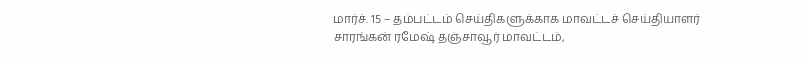மார்ச். 15 – தம்பட்டம் செய்திகளுக்காக மாவட்டச் செய்தியாளர் சாரங்கன் ரமேஷ் தஞ்சாவூர் மாவட்டம்,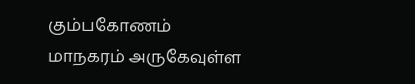கும்பகோணம் மாநகரம் அருகேவுள்ள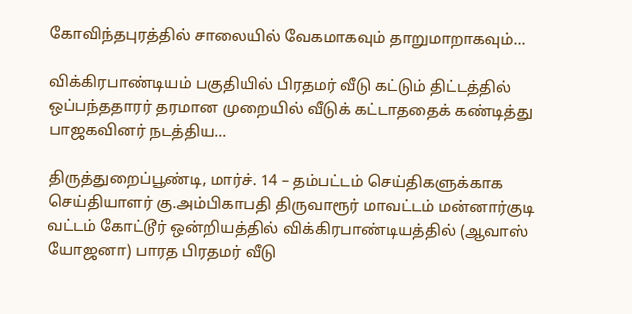கோவிந்தபுரத்தில் சாலையில் வேகமாகவும் தாறுமாறாகவும்...

விக்கிரபாண்டியம் பகுதியில் பிரதமர் வீடு கட்டும் திட்டத்தில் ஒப்பந்ததாரர் தரமான முறையில் வீடுக் கட்டாததைக் கண்டித்து பாஜகவினர் நடத்திய...

திருத்துறைப்பூண்டி, மார்ச். 14 – தம்பட்டம் செய்திகளுக்காக செய்தியாளர் கு.அம்பிகாபதி திருவாரூர் மாவட்டம் மன்னார்குடி வட்டம் கோட்டூர் ஒன்றியத்தில் விக்கிரபாண்டியத்தில் (ஆவாஸ் யோஜனா) பாரத பிரதமர் வீடு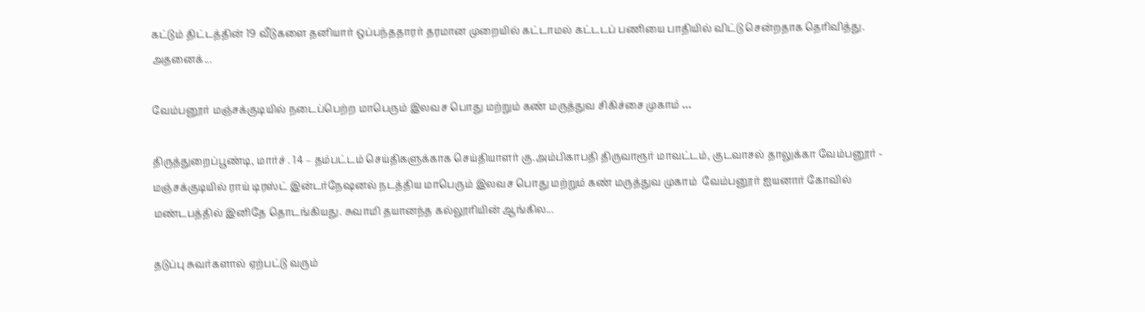கட்டும் திட்டத்தின் 19 வீடுகளை தனியார் ஒப்பந்ததாரர் தரமான முறையில் கட்டாமல் கட்டடப் பணியை பாதியில் விட்டு சென்றதாக தெரிவித்து. அதனைக்...

வேம்பனூர் மஞ்சக்குடியில் நடைப்பெற்ற மாபெரும் இலவச பொது மற்றும் கண் மருத்துவ சிகிச்சை முகாம் …

திருத்துறைப்பூண்டி, மார்ச் . 14 – தம்பட்டம் செய்திகளுக்காக செய்தியாளர் கு.அம்பிகாபதி திருவாரூர் மாவட்டம், குடவாசல் தாலுக்கா வேம்பனூர் - மஞ்சக்குடியில் ராய் டிரஸ்ட் இன்டர்நேஷனல் நடத்திய மாபெரும் இலவச பொது மற்றும் கண் மருத்துவ முகாம்  வேம்பனூர் ஐயனார் கோவில் மண்டபத்தில் இனிதே தொடங்கியது. சுவாமி தயானந்த கல்லூரியின் ஆங்கில...

தடுப்பு சுவர்களால் ஏற்பட்டு வரும்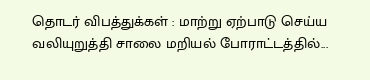தொடர் விபத்துக்கள் : மாற்று ஏற்பாடு செய்ய வலியுறுத்தி சாலை மறியல் போராட்டத்தில்...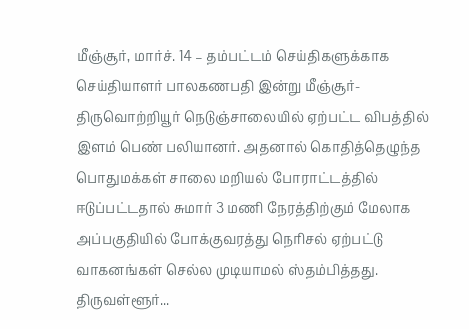மீஞ்சூர், மார்ச். 14 – தம்பட்டம் செய்திகளுக்காக செய்தியாளர் பாலகணபதி இன்று மீஞ்சூர்-திருவொற்றியூர் நெடுஞ்சாலையில் ஏற்பட்ட விபத்தில் இளம் பெண் பலியானர். அதனால் கொதித்தெழுந்த பொதுமக்கள் சாலை மறியல் போராட்டத்தில் ஈடுப்பட்டதால் சுமார் 3 மணி நேரத்திற்கும் மேலாக அப்பகுதியில் போக்குவரத்து நெரிசல் ஏற்பட்டு வாகனங்கள் செல்ல முடியாமல் ஸ்தம்பித்தது. திருவள்ளூர்...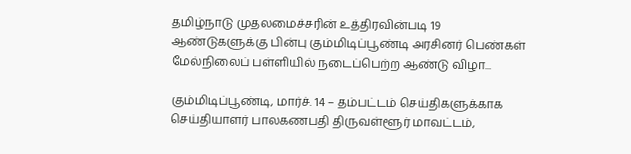தமிழ்நாடு முதலமைச்சரின் உத்திரவின்படி 19 ஆண்டுகளுக்கு பின்பு கும்மிடிப்பூண்டி அரசினர் பெண்கள் மேல்நிலைப் பள்ளியில் நடைப்பெற்ற ஆண்டு விழா...

கும்மிடிப்பூண்டி, மார்ச். 14 – தம்பட்டம் செய்திகளுக்காக செய்தியாளர் பாலகணபதி திருவள்ளூர் மாவட்டம்,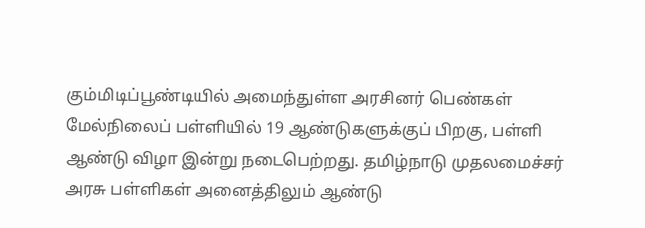கும்மிடிப்பூண்டியில் அமைந்துள்ள அரசினர் பெண்கள் மேல்நிலைப் பள்ளியில் 19 ஆண்டுகளுக்குப் பிறகு, பள்ளி ஆண்டு விழா இன்று நடைபெற்றது. தமிழ்நாடு முதலமைச்சர் அரசு பள்ளிகள் அனைத்திலும் ஆண்டு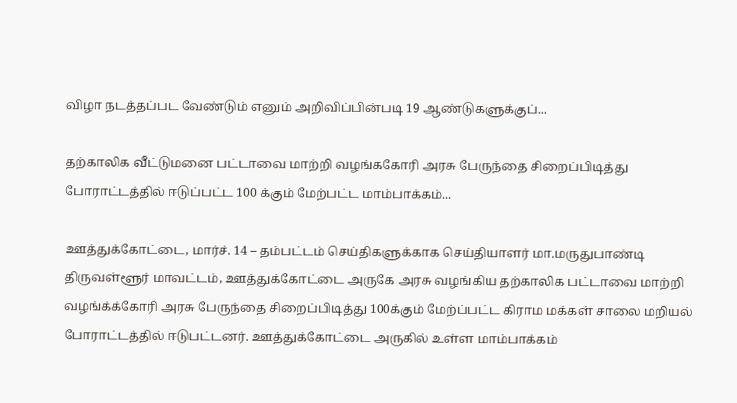விழா நடத்தப்பட வேண்டும் எனும் அறிவிப்பின்படி 19 ஆண்டுகளுக்குப்...

தற்காலிக வீட்டுமனை பட்டாவை மாற்றி வழங்ககோரி அரசு பேருந்தை சிறைப்பிடித்து போராட்டத்தில் ஈடுப்பட்ட 100 க்கும் மேற்பட்ட மாம்பாக்கம்...

ஊத்துக்கோட்டை, மார்ச். 14 – தம்பட்டம் செய்திகளுக்காக செய்தியாளர் மா.மருதுபாண்டி திருவள்ளூர் மாவட்டம், ஊத்துக்கோட்டை அருகே அரசு வழங்கிய தற்காலிக பட்டாவை மாற்றி வழங்க்க்கோரி அரசு பேருந்தை சிறைப்பிடித்து 100க்கும் மேற்ப்பட்ட கிராம மக்கள் சாலை மறியல் போராட்டத்தில் ஈடுபட்டனர். ஊத்துக்கோட்டை அருகில் உள்ள மாம்பாக்கம்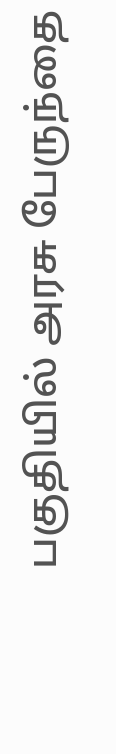பகுதியில் அரசு பேருந்தை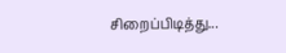சிறைப்பிடித்து...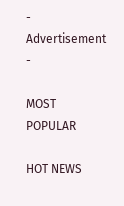- Advertisement -

MOST POPULAR

HOT NEWS